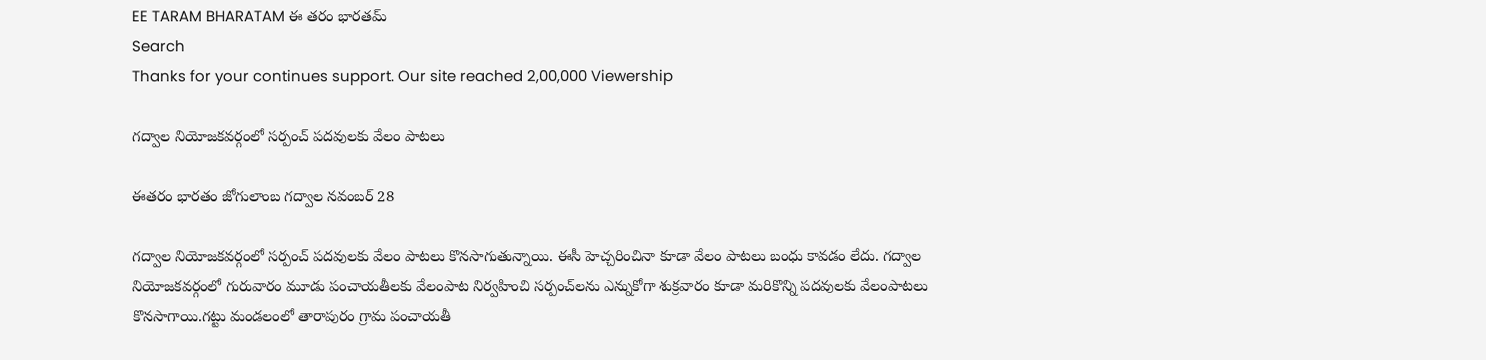EE TARAM BHARATAM ఈ తరం భారతమ్
Search
Thanks for your continues support. Our site reached 2,00,000 Viewership

గద్వాల నియోజకవర్గంలో సర్పంచ్ పదవులకు వేలం పాటలు

ఈతరం భారతం జోగులాంబ గద్వాల నవంబర్ 28

గద్వాల నియోజకవర్గంలో సర్పంచ్ పదవులకు వేలం పాటలు కొనసాగుతున్నాయి. ఈసీ హెచ్చరించినా కూడా వేలం పాటలు బంధు కావడం లేదు. గద్వాల నియోజకవర్గంలో గురువారం మూడు పంచాయతీలకు వేలంపాట నిర్వహించి సర్పంచ్‌లను ఎన్నుకోగా శుక్రవారం కూడా మరికొన్ని పదవులకు వేలంపాటలు కొనసాగాయి.గట్టు మండలంలో తారాపురం గ్రామ పంచాయతీ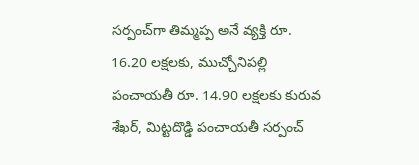సర్పంచ్‌గా తిమ్మప్ప అనే వ్యక్తి రూ. 16.20 లక్షలకు, ముచ్చోనిపల్లి పంచాయతీ రూ. 14.90 లక్షలకు కురువ శేఖర్, మిట్టదొడ్డి పంచాయతీ సర్పంచ్‌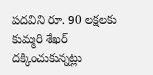పదవిని రూ. 90 లక్షలకు కుమ్మరి శేఖర్ దక్కించుకున్నట్లు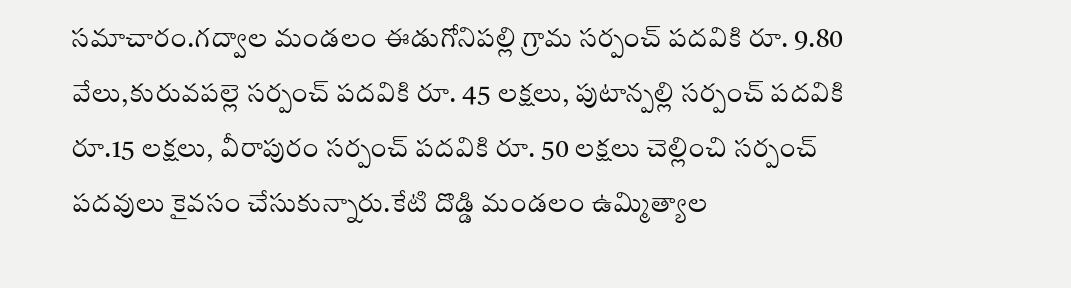సమాచారం.గద్వాల మండలం ఈడుగోనిపల్లి గ్రామ సర్పంచ్ పదవికి రూ. 9.80 వేలు,కురువపల్లె సర్పంచ్ పదవికి రూ. 45 లక్షలు, పుటాన్పల్లి సర్పంచ్ పదవికి రూ.15 లక్షలు, వీరాపురం సర్పంచ్ పదవికి రూ. 50 లక్షలు చెల్లించి సర్పంచ్ పదవులు కైవసం చేసుకున్నారు.కేటి దొడ్డి మండలం ఉమ్మిత్యాల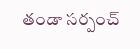తండా సర్పంచ్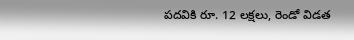పదవికి రూ. 12 లక్షలు, రెండో విడత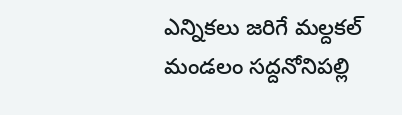ఎన్నికలు జరిగే మల్దకల్ మండలం సద్దనోనిపల్లి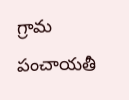గ్రామ పంచాయతీ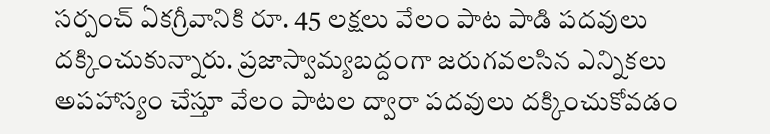సర్పంచ్ ఏకగ్రీవానికి రూ. 45 లక్షలు వేలం పాట పాడి పదవులు దక్కించుకున్నారు. ప్రజాస్వామ్యబద్దంగా జరుగవలసిన ఎన్నికలు అపహాస్యం చేస్తూ వేలం పాటల ద్వారా పదవులు దక్కించుకోవడం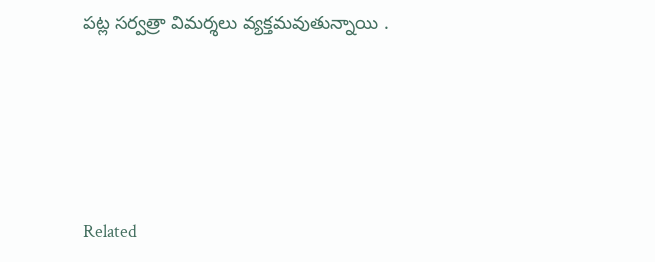పట్ల సర్వత్రా విమర్శలు వ్యక్తమవుతున్నాయి .





Related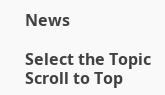News

Select the Topic
Scroll to Top